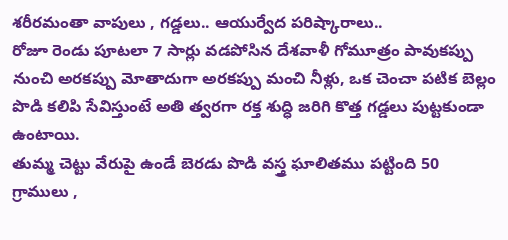శరీరమంతా వాపులు , గడ్డలు.. ఆయుర్వేద పరిష్కారాలు..
రోజూ రెండు పూటలా 7 సార్లు వడపోసిన దేశవాళీ గోమూత్రం పావుకప్పు నుంచి అరకప్పు మోతాదుగా అరకప్పు మంచి నీళ్లు, ఒక చెంచా పటిక బెల్లం పొడి కలిపి సేవిస్తుంటే అతి త్వరగా రక్త శుద్ధి జరిగి కొత్త గడ్డలు పుట్టకుండా ఉంటాయి.
తుమ్మ చెట్టు వేరుపై ఉండే బెరడు పొడి వస్త్ర ఘాలితము పట్టింది 50 గ్రాములు ,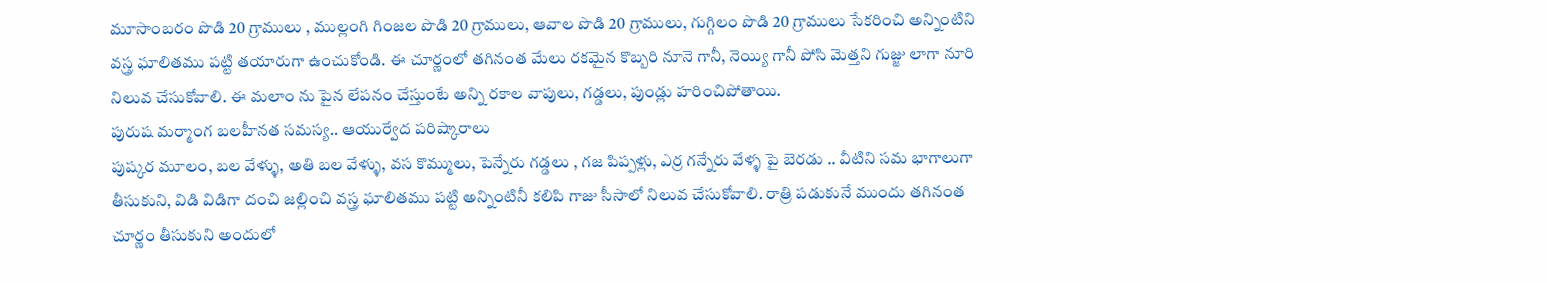మూసాంబరం పొడి 20 గ్రాములు , ముల్లంగి గింజల పొడి 20 గ్రాములు, ఆవాల పొడి 20 గ్రాములు, గుగ్గిలం పొడి 20 గ్రాములు సేకరించి అన్నింటిని వస్త్ర ఘాలితము పట్టి తయారుగా ఉంచుకోండి. ఈ చూర్ణంలో తగినంత మేలు రకమైన కొబ్బరి నూనె గానీ, నెయ్యి గానీ పోసి మెత్తని గుజ్జు లాగా నూరి నిలువ చేసుకోవాలి. ఈ మలాం ను పైన లేపనం చేస్తుంటే అన్ని రకాల వాపులు, గడ్డలు, పుండ్లు హరించిపోతాయి.
పురుష మర్మాంగ బలహీనత సమస్య.. ఆయుర్వేద పరిష్కారాలు
పుష్కర మూలం, బల వేళ్ళు, అతి బల వేళ్ళు, వస కొమ్ములు, పెన్నేరు గడ్డలు , గజ పిప్పళ్లు, ఎర్ర గన్నేరు వేళ్ళ పై బెరడు .. వీటిని సమ భాగాలుగా తీసుకుని, విడి విడిగా దంచి జల్లించి వస్త్ర ఘాలితము పట్టి అన్నింటినీ కలిపి గాజు సీసాలో నిలువ చేసుకోవాలి. రాత్రి పడుకునే ముందు తగినంత చూర్ణం తీసుకుని అందులో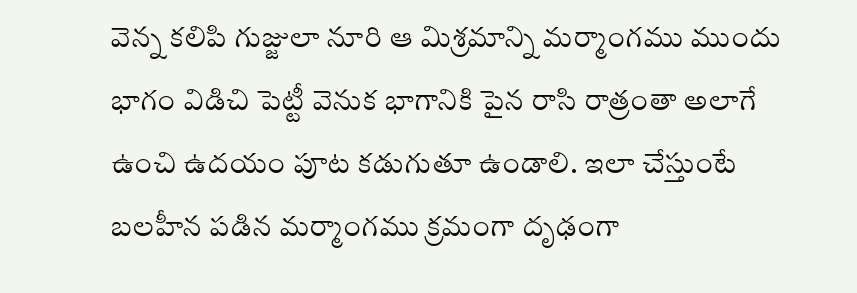వెన్న కలిపి గుజ్జులా నూరి ఆ మిశ్రమాన్ని మర్మాంగము ముందు భాగం విడిచి పెట్టీ వెనుక భాగానికి పైన రాసి రాత్రంతా అలాగే ఉంచి ఉదయం పూట కడుగుతూ ఉండాలి. ఇలా చేస్తుంటే బలహీన పడిన మర్మాంగము క్రమంగా దృఢంగా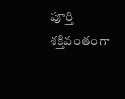పూర్తి శక్తివంతంగా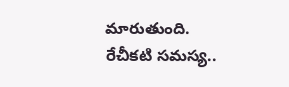మారుతుంది.
రేచీకటి సమస్య..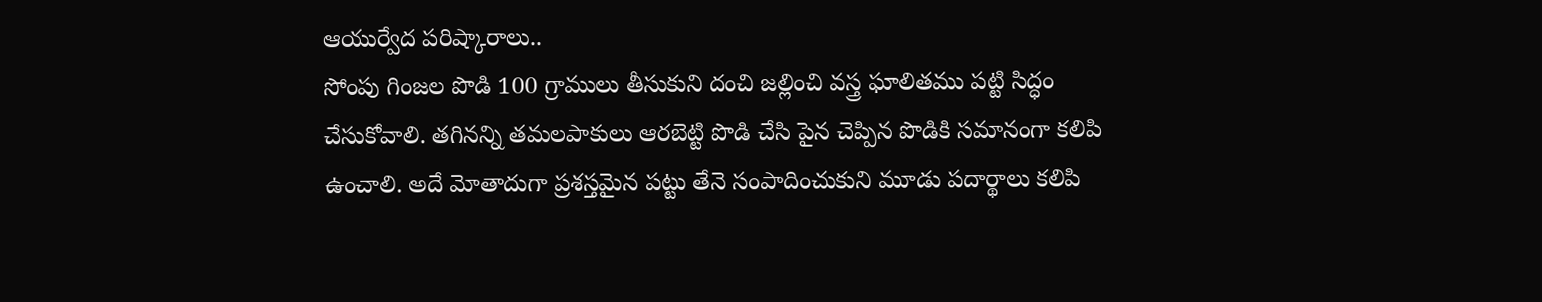ఆయుర్వేద పరిష్కారాలు..
సోంపు గింజల పొడి 100 గ్రాములు తీసుకుని దంచి జల్లించి వస్త్ర ఘాలితము పట్టి సిద్ధం చేసుకోవాలి. తగినన్ని తమలపాకులు ఆరబెట్టి పొడి చేసి పైన చెప్పిన పొడికి సమానంగా కలిపి ఉంచాలి. అదే మోతాదుగా ప్రశస్తమైన పట్టు తేనె సంపాదించుకుని మూడు పదార్థాలు కలిపి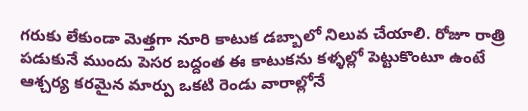గరుకు లేకుండా మెత్తగా నూరి కాటుక డబ్బాలో నిలువ చేయాలి. రోజూ రాత్రి పడుకునే ముందు పెసర బద్దంత ఈ కాటుకను కళ్ళల్లో పెట్టుకొంటూ ఉంటే ఆశ్చర్య కరమైన మార్పు ఒకటి రెండు వారాల్లోనే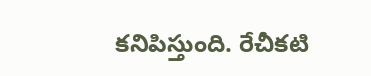కనిపిస్తుంది. రేచీకటి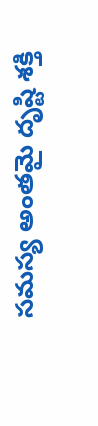సమస్య అంతమై దృష్టి శక్తి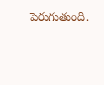పెరుగుతుంది.